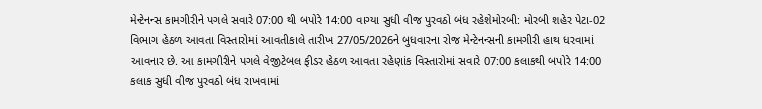મેન્ટેનન્સ કામગીરીને પગલે સવારે 07:00 થી બપોરે 14:00 વાગ્યા સુધી વીજ પુરવઠો બંધ રહેશેમોરબી: મોરબી શહેર પેટા-02 વિભાગ હેઠળ આવતા વિસ્તારોમાં આવતીકાલે તારીખ 27/05/2026ને બુધવારના રોજ મેન્ટેનન્સની કામગીરી હાથ ધરવામાં આવનાર છે. આ કામગીરીને પગલે વેજીટેબલ ફીડર હેઠળ આવતા રહેણાંક વિસ્તારોમાં સવારે 07:00 કલાકથી બપોરે 14:00 કલાક સુધી વીજ પુરવઠો બંધ રાખવામાં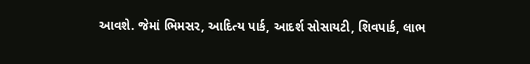આવશે. જેમાં ભિમસર, આદિત્ય પાર્ક, આદર્શ સોસાયટી, શિવપાર્ક, લાભ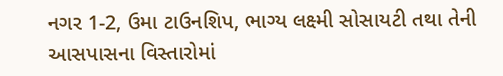નગર 1-2, ઉમા ટાઉનશિપ, ભાગ્ય લક્ષ્મી સોસાયટી તથા તેની આસપાસના વિસ્તારોમાં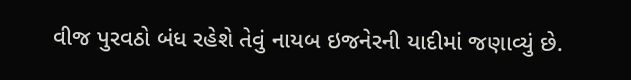વીજ પુરવઠો બંધ રહેશે તેવું નાયબ ઇજનેરની યાદીમાં જણાવ્યું છે.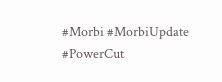#Morbi #MorbiUpdate #PowerCut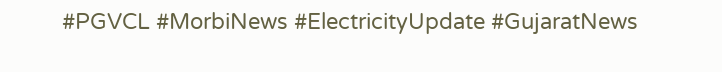#PGVCL #MorbiNews #ElectricityUpdate #GujaratNews